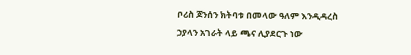ቦሪስ ጆንሰን ክትባቱ በመላው ዓለም እንዲዳረስ ኃያላን አገራት ላይ ጫና ሊያደርጉ ነው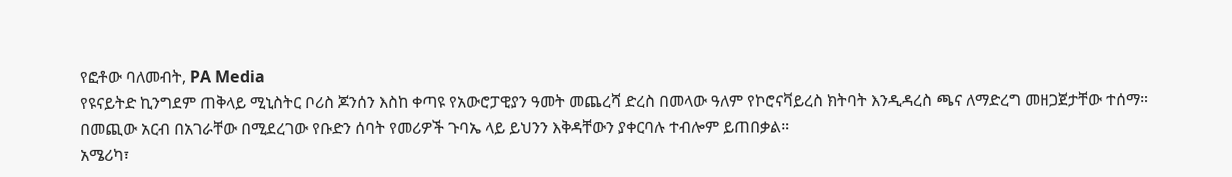የፎቶው ባለመብት, PA Media
የዩናይትድ ኪንግደም ጠቅላይ ሚኒስትር ቦሪስ ጆንሰን እስከ ቀጣዩ የአውሮፓዊያን ዓመት መጨረሻ ድረስ በመላው ዓለም የኮሮናቫይረስ ክትባት እንዲዳረስ ጫና ለማድረግ መዘጋጀታቸው ተሰማ።
በመጪው አርብ በአገራቸው በሚደረገው የቡድን ሰባት የመሪዎች ጉባኤ ላይ ይህንን እቅዳቸውን ያቀርባሉ ተብሎም ይጠበቃል።
አሜሪካ፣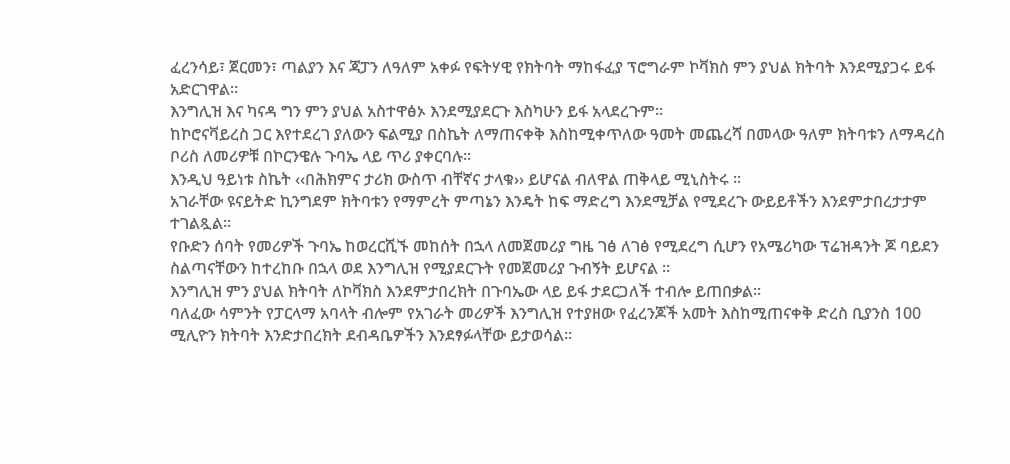ፈረንሳይ፣ ጀርመን፣ ጣልያን እና ጃፓን ለዓለም አቀፉ የፍትሃዊ የክትባት ማከፋፈያ ፕሮግራም ኮቫክስ ምን ያህል ክትባት እንደሚያጋሩ ይፋ አድርገዋል።
እንግሊዝ እና ካናዳ ግን ምን ያህል አስተዋፅኦ እንደሚያደርጉ እስካሁን ይፋ አላደረጉም።
ከኮሮናቫይረስ ጋር እየተደረገ ያለውን ፍልሚያ በስኬት ለማጠናቀቅ እስከሚቀጥለው ዓመት መጨረሻ በመላው ዓለም ክትባቱን ለማዳረስ ቦሪስ ለመሪዎቹ በኮርንዌሉ ጉባኤ ላይ ጥሪ ያቀርባሉ።
እንዲህ ዓይነቱ ስኬት ‹‹በሕክምና ታሪክ ውስጥ ብቸኛና ታላቁ›› ይሆናል ብለዋል ጠቅላይ ሚኒስትሩ ።
አገራቸው ዩናይትድ ኪንግደም ክትባቱን የማምረት ምጣኔን እንዴት ከፍ ማድረግ እንደሚቻል የሚደረጉ ውይይቶችን እንደምታበረታታም ተገልጿል።
የቡድን ሰባት የመሪዎች ጉባኤ ከወረርሺኙ መከሰት በኋላ ለመጀመሪያ ግዜ ገፅ ለገፅ የሚደረግ ሲሆን የአሜሪካው ፕሬዝዳንት ጆ ባይደን ስልጣናቸውን ከተረከቡ በኋላ ወደ እንግሊዝ የሚያደርጉት የመጀመሪያ ጉብኝት ይሆናል ።
እንግሊዝ ምን ያህል ክትባት ለኮቫክስ እንደምታበረክት በጉባኤው ላይ ይፋ ታደርጋለች ተብሎ ይጠበቃል።
ባለፈው ሳምንት የፓርላማ አባላት ብሎም የአገራት መሪዎች እንግሊዝ የተያዘው የፈረንጆች አመት እስከሚጠናቀቅ ድረስ ቢያንስ 100 ሚሊዮን ክትባት እንድታበረክት ደብዳቤዎችን እንደፃፉላቸው ይታወሳል።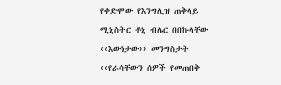የቀድሞው የእንግሊዝ ጠቅላይ ሚኒስትር ቶኒ ብሌር በበኩላቸው ‹‹እውነታው›› መንግስታት ‹‹የራሳቸውን ሰዎች የመጠበቅ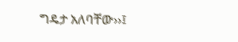ግዴታ አለባቸው››፤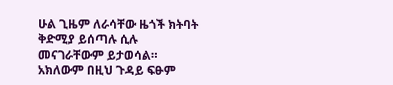ሁል ጊዜም ለራሳቸው ዜጎች ክትባት ቅድሚያ ይሰጣሉ ሲሉ መናገራቸውም ይታወሳል።
አክለውም በዚህ ጉዳይ ፍፁም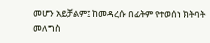መሆን አይቻልም፤ ከመዳረሱ በፊትም የተወሰነ ክትባት መለግስ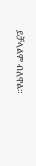ይቻላልም ብለዋል።